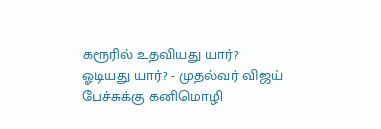கரூரில் உதவியது யார்? ஓடியது யார்? - முதல்வர் விஜய் பேச்சுக்கு கனிமொழி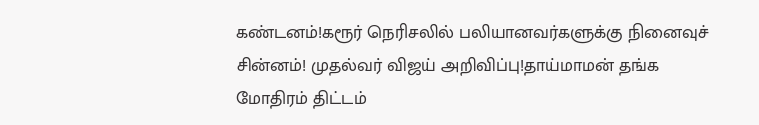கண்டனம்!கரூர் நெரிசலில் பலியானவர்களுக்கு நினைவுச் சின்னம்! முதல்வர் விஜய் அறிவிப்பு!தாய்மாமன் தங்க மோதிரம் திட்டம்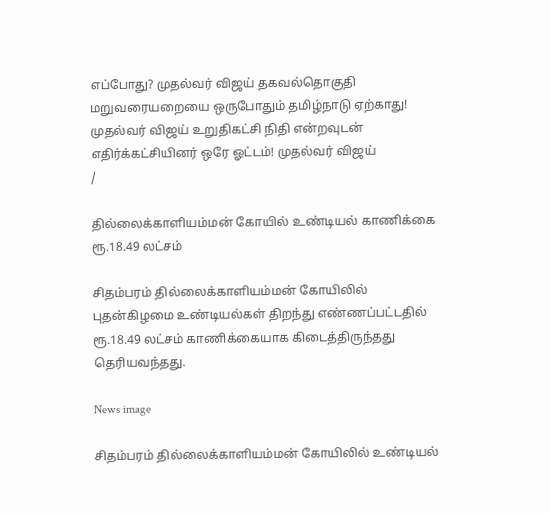எப்போது? முதல்வர் விஜய் தகவல்தொகுதி மறுவரையறையை ஒருபோதும் தமிழ்நாடு ஏற்காது! முதல்வர் விஜய் உறுதிகட்சி நிதி என்றவுடன் எதிர்க்கட்சியினர் ஒரே ஓட்டம்! முதல்வர் விஜய்
/

தில்லைக்காளியம்மன் கோயில் உண்டியல் காணிக்கை ரூ.18.49 லட்சம்

சிதம்பரம் தில்லைக்காளியம்மன் கோயிலில் புதன்கிழமை உண்டியல்கள் திறந்து எண்ணப்பட்டதில் ரூ.18.49 லட்சம் காணிக்கையாக கிடைத்திருந்தது தெரியவந்தது.

News image

சிதம்பரம் தில்லைக்காளியம்மன் கோயிலில் உண்டியல்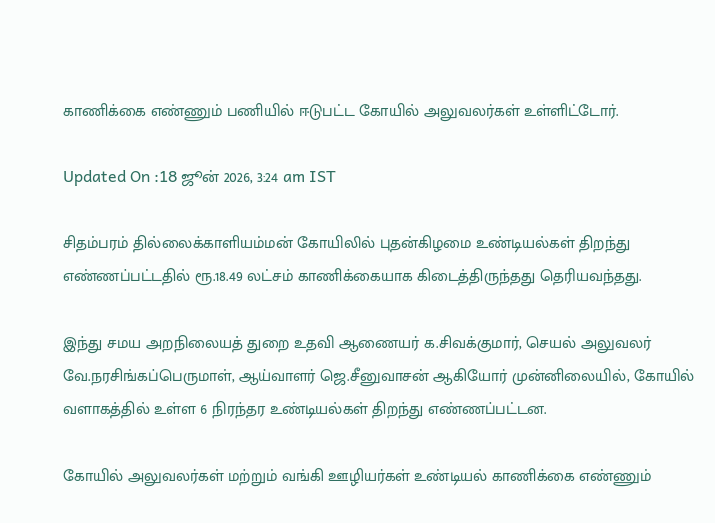காணிக்கை எண்ணும் பணியில் ஈடுபட்ட கோயில் அலுவலர்கள் உள்ளிட்டோர்.

Updated On :18 ஜூன் 2026, 3:24 am IST

சிதம்பரம் தில்லைக்காளியம்மன் கோயிலில் புதன்கிழமை உண்டியல்கள் திறந்து எண்ணப்பட்டதில் ரூ.18.49 லட்சம் காணிக்கையாக கிடைத்திருந்தது தெரியவந்தது.

இந்து சமய அறநிலையத் துறை உதவி ஆணையர் க.சிவக்குமார், செயல் அலுவலர் வே.நரசிங்கப்பெருமாள், ஆய்வாளர் ஜெ.சீனுவாசன் ஆகியோர் முன்னிலையில், கோயில் வளாகத்தில் உள்ள 6 நிரந்தர உண்டியல்கள் திறந்து எண்ணப்பட்டன.

கோயில் அலுவலர்கள் மற்றும் வங்கி ஊழியர்கள் உண்டியல் காணிக்கை எண்ணும்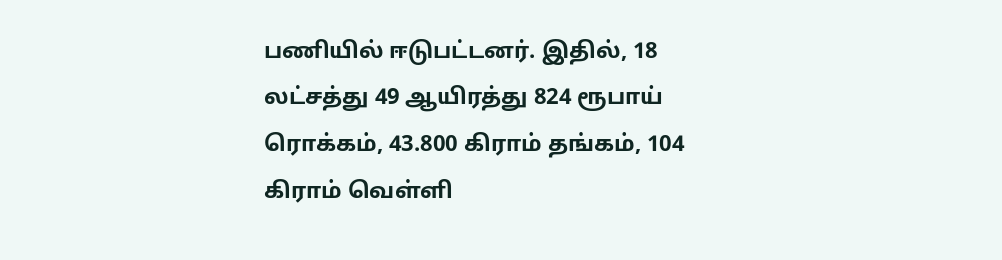பணியில் ஈடுபட்டனர். இதில், 18 லட்சத்து 49 ஆயிரத்து 824 ரூபாய் ரொக்கம், 43.800 கிராம் தங்கம், 104 கிராம் வெள்ளி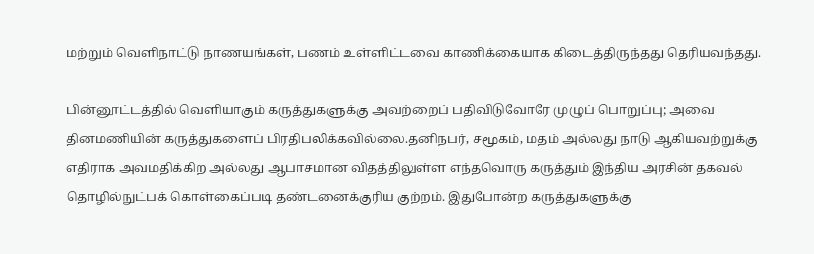மற்றும் வெளிநாட்டு நாணயங்கள், பணம் உள்ளிட்டவை காணிக்கையாக கிடைத்திருந்தது தெரியவந்தது.

பின்னூட்டத்தில் வெளியாகும் கருத்துகளுக்கு அவற்றைப் பதிவிடுவோரே முழுப் பொறுப்பு; அவை தினமணியின் கருத்துகளைப் பிரதிபலிக்கவில்லை.தனிநபர், சமூகம், மதம் அல்லது நாடு ஆகியவற்றுக்கு எதிராக அவமதிக்கிற அல்லது ஆபாசமான விதத்திலுள்ள எந்தவொரு கருத்தும் இந்திய அரசின் தகவல் தொழில்நுட்பக் கொள்கைப்படி தண்டனைக்குரிய குற்றம். இதுபோன்ற கருத்துகளுக்கு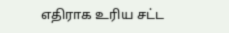எதிராக உரிய சட்ட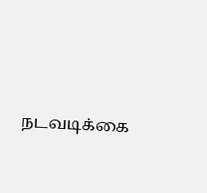நடவடிக்கை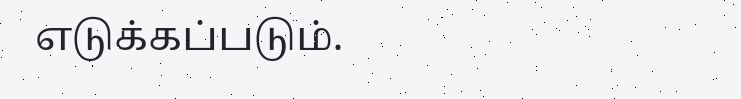எடுக்கப்படும்.